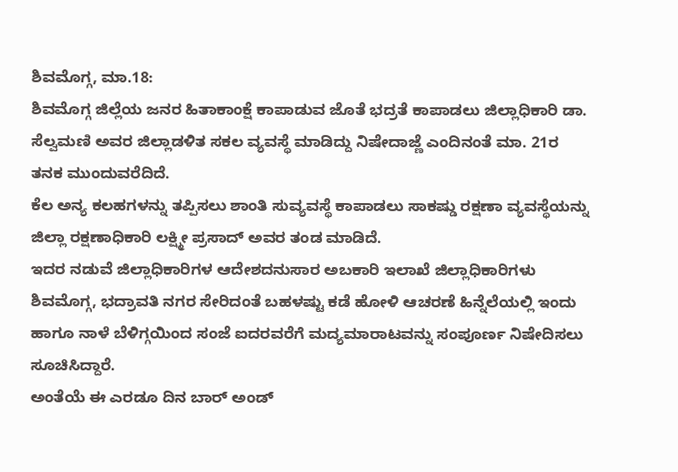ಶಿವಮೊಗ್ಗ, ಮಾ.18:
ಶಿವಮೊಗ್ಗ ಜಿಲ್ಲೆಯ ಜನರ ಹಿತಾಕಾಂಕ್ಷೆ ಕಾಪಾಡುವ ಜೊತೆ ಭದ್ರತೆ ಕಾಪಾಡಲು ಜಿಲ್ಲಾಧಿಕಾರಿ ಡಾ. ಸೆಲ್ವಮಣಿ ಅವರ ಜಿಲ್ಲಾಡಳಿತ ಸಕಲ ವ್ಯವಸ್ಥೆ ಮಾಡಿದ್ದು ನಿಷೇದಾಜ್ಣೆ ಎಂದಿನಂತೆ ಮಾ. 21ರ ತನಕ ಮುಂದುವರೆದಿದೆ.
ಕೆಲ ಅನ್ಯ ಕಲಹಗಳನ್ನು ತಪ್ಪಿಸಲು ಶಾಂತಿ ಸುವ್ಯವಸ್ಥೆ ಕಾಪಾಡಲು ಸಾಕಷ್ಡು ರಕ್ಷಣಾ ವ್ಯವಸ್ಥೆಯನ್ನು ಜಿಲ್ಲಾ ರಕ್ಷಣಾಧಿಕಾರಿ ಲಕ್ಷ್ಮೀ ಪ್ರಸಾದ್ ಅವರ ತಂಡ ಮಾಡಿದೆ.
ಇದರ ನಡುವೆ ಜಿಲ್ಲಾಧಿಕಾರಿಗಳ ಆದೇಶದನುಸಾರ ಅಬಕಾರಿ ಇಲಾಖೆ ಜಿಲ್ಲಾಧಿಕಾರಿಗಳು ಶಿವಮೊಗ್ಗ, ಭದ್ರಾವತಿ ನಗರ ಸೇರಿದಂತೆ ಬಹಳಷ್ಟು ಕಡೆ ಹೋಳಿ ಆಚರಣೆ ಹಿನ್ನೆಲೆಯಲ್ಲಿ ಇಂದು ಹಾಗೂ ನಾಳೆ ಬೆಳಿಗ್ಗಯಿಂದ ಸಂಜೆ ಐದರವರೆಗೆ ಮದ್ಯಮಾರಾಟವನ್ನು ಸಂಪೂರ್ಣ ನಿಷೇದಿಸಲು ಸೂಚಿಸಿದ್ದಾರೆ.
ಅಂತೆಯೆ ಈ ಎರಡೂ ದಿನ ಬಾರ್ ಅಂಡ್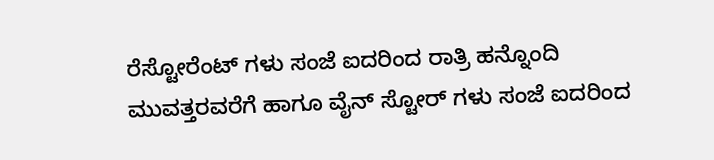ರೆಸ್ಟೋರೆಂಟ್ ಗಳು ಸಂಜೆ ಐದರಿಂದ ರಾತ್ರಿ ಹನ್ನೊಂದಿ ಮುವತ್ತರವರೆಗೆ ಹಾಗೂ ವೈನ್ ಸ್ಟೋರ್ ಗಳು ಸಂಜೆ ಐದರಿಂದ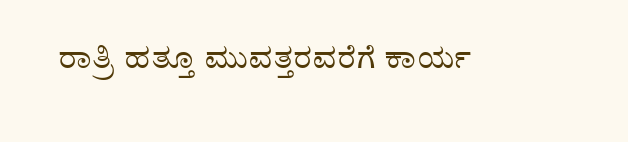ರಾತ್ರಿ ಹತ್ತೂ ಮುವತ್ತರವರೆಗೆ ಕಾರ್ಯ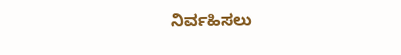ನಿರ್ವಹಿಸಲು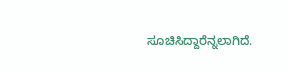ಸೂಚಿಸಿದ್ದಾರೆನ್ನಲಾಗಿದೆ.